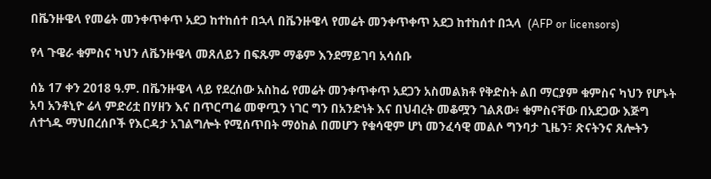በቬንዙዌላ የመሬት መንቀጥቀጥ አደጋ ከተከሰተ በኋላ በቬንዙዌላ የመሬት መንቀጥቀጥ አደጋ ከተከሰተ በኋላ  (AFP or licensors)

የላ ጉዌራ ቁምስና ካህን ለቬንዙዌላ መጸለይን በፍጹም ማቆም እንደማይገባ አሳሰቡ

ሰኔ 17 ቀን 2018 ዓ.ም. በቬንዙዌላ ላይ የደረሰው አስከፊ የመሬት መንቀጥቀጥ አደጋን አስመልክቶ የቅድስት ልበ ማርያም ቁምስና ካህን የሆኑት አባ አንቶኒዮ ሬላ ምድሪቷ በሃዘን እና በጥርጣሬ መዋጧን ነገር ግን በአንድነት እና በህብረት መቆሟን ገልጸው፥ ቁምስናቸው በአደጋው እጅግ ለተጎዱ ማህበረሰቦች የእርዳታ አገልግሎት የሚሰጥበት ማዕከል በመሆን የቁሳዊም ሆነ መንፈሳዊ መልሶ ግንባታ ጊዜን፣ ጽናትንና ጸሎትን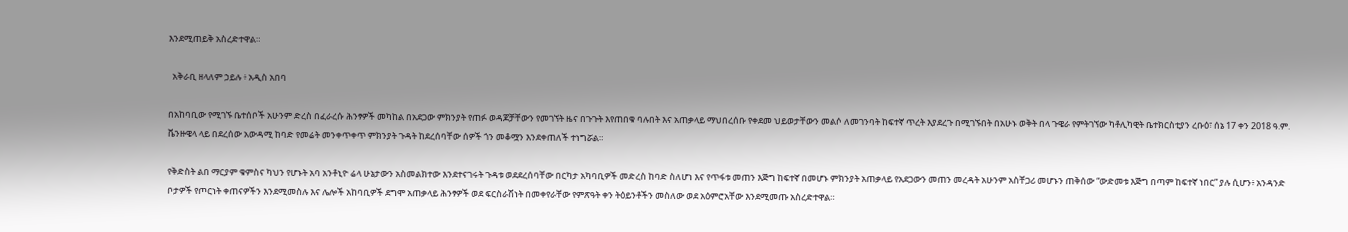እንደሚጠይቅ አስረድተዋል።

  አቅራቢ ዘላለም ኃይሉ ፥ አዲስ አበባ

በአከባቢው የሚገኙ ቤተሰቦች አሁንም ድረስ በፈራረሱ ሕንፃዎች መካከል በአደጋው ምክንያት የጠፉ ወዳጆቻቸውን የመገኘት ዜና በጉጉት እየጠበቁ ባሉበት እና አጠቃላይ ማህበረሰቡ የቀደመ ህይወታቸውን መልሶ ለመገንባት ከፍተኛ ጥረት እያደረጉ በሚገኙበት በአሁኑ ወቅት በላ ጉዌራ የምትገኘው ካቶሊካዊት ቤተክርስቲያን ረቡዕ፣ ሰኔ 17 ቀን 2018 ዓ.ም. ቬንዙዌላ ላይ በደረሰው አውዳሚ ከባድ የመሬት መንቀጥቀጥ ምክንያት ጉዳት ከደረሰባቸው ሰዎች ጎን መቆሟን እንደቀጠለች ተነግሯል።

የቅድስት ልበ ማርያም ቁምስና ካህን የሆኑት አባ አንቶኒዮ ሬላ ሁኔታውን አስመልክተው እንደተናገሩት ጉዳቱ ወደደረሰባቸው በርካታ አካባቢዎች መድረስ ከባድ ስለሆነ እና የጥፋቱ መጠን እጅግ ከፍተኛ በመሆኑ ምክንያት አጠቃላይ የአደጋውን መጠን መረዳት አሁንም አስቸጋሪ መሆኑን ጠቅሰው “ውድመቱ እጅግ በጣም ከፍተኛ ነበር” ያሉ ሲሆን፥ አንዳንድ ቦታዎች የጦርነት ቀጠናዎችን እንደሚመስሉ እና ሌሎች አከባቢዎች ደግሞ አጠቃላይ ሕንፃዎች ወደ ፍርስራሽነት በመቀየራቸው የምጽዓት ቀን ትዕይንቶችን መስለው ወደ አዕምሮአቸው እንደሚመጡ አስረድተዋል።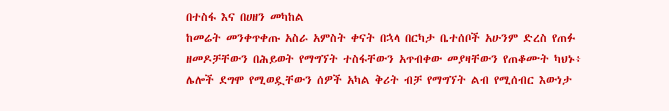በተስፋ እና በሀዘን መካከል
ከመሬት መንቀጥቀጡ አስራ አምስት ቀናት በኋላ በርካታ ቤተሰቦች አሁንም ድረስ የጠፉ ዘመዶቻቸውን በሕይወት የማግኘት ተስፋቸውን አጥብቀው መያዛቸውን የጠቆሙት ካህኑ፥ ሌሎች ደግሞ የሚወዷቸውን ሰዎች አካል ቅሪት ብቻ የማግኘት ልብ የሚሰብር እውነታ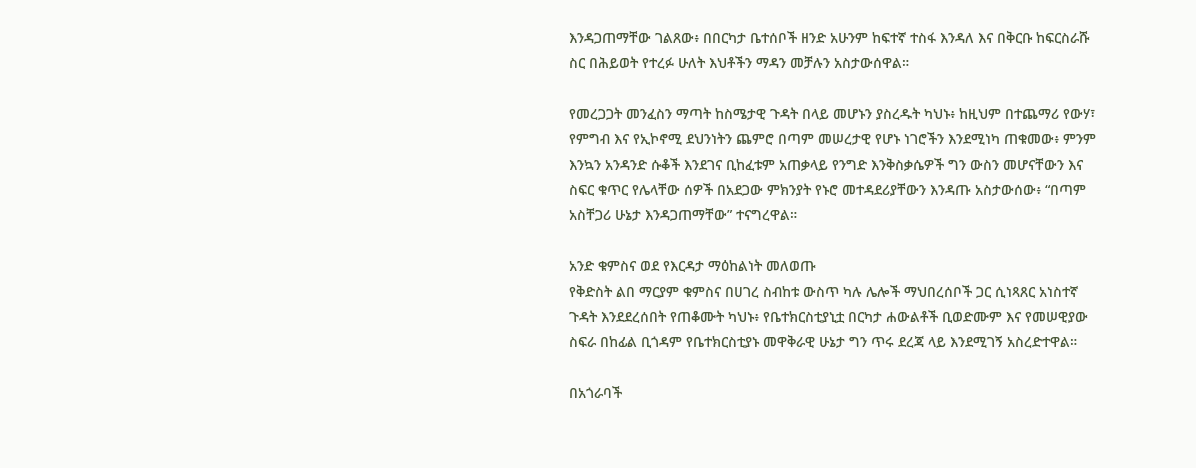እንዳጋጠማቸው ገልጸው፥ በበርካታ ቤተሰቦች ዘንድ አሁንም ከፍተኛ ተስፋ እንዳለ እና በቅርቡ ከፍርስራሹ ስር በሕይወት የተረፉ ሁለት እህቶችን ማዳን መቻሉን አስታውሰዋል።

የመረጋጋት መንፈስን ማጣት ከስሜታዊ ጉዳት በላይ መሆኑን ያስረዱት ካህኑ፥ ከዚህም በተጨማሪ የውሃ፣ የምግብ እና የኢኮኖሚ ደህንነትን ጨምሮ በጣም መሠረታዊ የሆኑ ነገሮችን እንደሚነካ ጠቁመው፥ ምንም እንኳን አንዳንድ ሱቆች እንደገና ቢከፈቱም አጠቃላይ የንግድ እንቅስቃሴዎች ግን ውስን መሆናቸውን እና ስፍር ቁጥር የሌላቸው ሰዎች በአደጋው ምክንያት የኑሮ መተዳደሪያቸውን እንዳጡ አስታውሰው፥ “በጣም አስቸጋሪ ሁኔታ እንዳጋጠማቸው” ተናግረዋል።

አንድ ቁምስና ወደ የእርዳታ ማዕከልነት መለወጡ
የቅድስት ልበ ማርያም ቁምስና በሀገረ ስብከቱ ውስጥ ካሉ ሌሎች ማህበረሰቦች ጋር ሲነጻጸር አነስተኛ ጉዳት እንደደረሰበት የጠቆሙት ካህኑ፥ የቤተክርስቲያኒቷ በርካታ ሐውልቶች ቢወድሙም እና የመሠዊያው ስፍራ በከፊል ቢጎዳም የቤተክርስቲያኑ መዋቅራዊ ሁኔታ ግን ጥሩ ደረጃ ላይ እንደሚገኝ አስረድተዋል።

በአጎራባች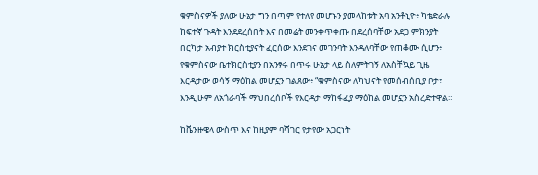ቁምስናዎች ያለው ሁኔታ ግን በጣም የተለየ መሆኑን ያመላከቱት አባ አንቶኒዮ፥ ካቴድራሉ ከፍተኛ ጉዳት እንደደረሰበት እና በመሬት መንቀጥቀጡ በደረሰባቸው አደጋ ምክንያት በርካታ አብያተ ክርስቲያናት ፈርሰው እንደገና መገንባት እንዳለባቸው የጠቆሙ ሲሆን፥ የቁምስናው ቤተክርስቲያን በአንፃሩ በጥሩ ሁኔታ ላይ ስለምትገኝ ለአስቸኳይ ጊዜ እርዳታው ወሳኝ ማዕከል መሆኗን ገልጸው፥ “ቁምስናው ለካህናት የመሰብሰቢያ ቦታ፣ እንዲሁም ለአጎራባች ማህበረሰቦች የእርዳታ ማከፋፈያ ማዕከል መሆኗን አስረድተዋል።

ከቬንዙዌላ ውስጥ እና ከዚያም ባሻገር የታየው አጋርነት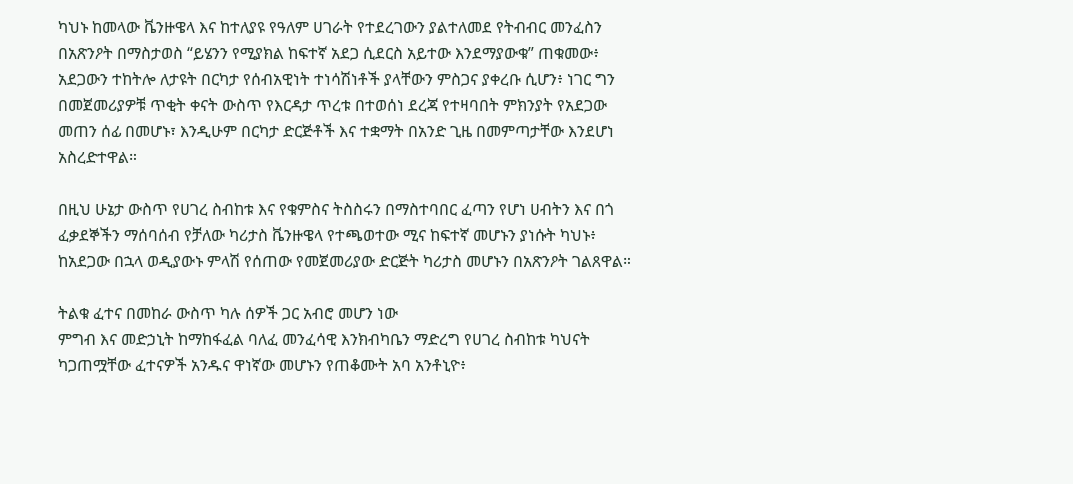ካህኑ ከመላው ቬንዙዌላ እና ከተለያዩ የዓለም ሀገራት የተደረገውን ያልተለመደ የትብብር መንፈስን በአጽንዖት በማስታወስ “ይሄንን የሚያክል ከፍተኛ አደጋ ሲደርስ አይተው እንደማያውቁ” ጠቁመው፥ አደጋውን ተከትሎ ለታዩት በርካታ የሰብአዊነት ተነሳሽነቶች ያላቸውን ምስጋና ያቀረቡ ሲሆን፥ ነገር ግን በመጀመሪያዎቹ ጥቂት ቀናት ውስጥ የእርዳታ ጥረቱ በተወሰነ ደረጃ የተዛባበት ምክንያት የአደጋው መጠን ሰፊ በመሆኑ፣ እንዲሁም በርካታ ድርጅቶች እና ተቋማት በአንድ ጊዜ በመምጣታቸው እንደሆነ አስረድተዋል።

በዚህ ሁኔታ ውስጥ የሀገረ ስብከቱ እና የቁምስና ትስስሩን በማስተባበር ፈጣን የሆነ ሀብትን እና በጎ ፈቃደኞችን ማሰባሰብ የቻለው ካሪታስ ቬንዙዌላ የተጫወተው ሚና ከፍተኛ መሆኑን ያነሱት ካህኑ፥ ከአደጋው በኋላ ወዲያውኑ ምላሽ የሰጠው የመጀመሪያው ድርጅት ካሪታስ መሆኑን በአጽንዖት ገልጸዋል።

ትልቁ ፈተና በመከራ ውስጥ ካሉ ሰዎች ጋር አብሮ መሆን ነው
ምግብ እና መድኃኒት ከማከፋፈል ባለፈ መንፈሳዊ እንክብካቤን ማድረግ የሀገረ ስብከቱ ካህናት ካጋጠሟቸው ፈተናዎች አንዱና ዋነኛው መሆኑን የጠቆሙት አባ አንቶኒዮ፥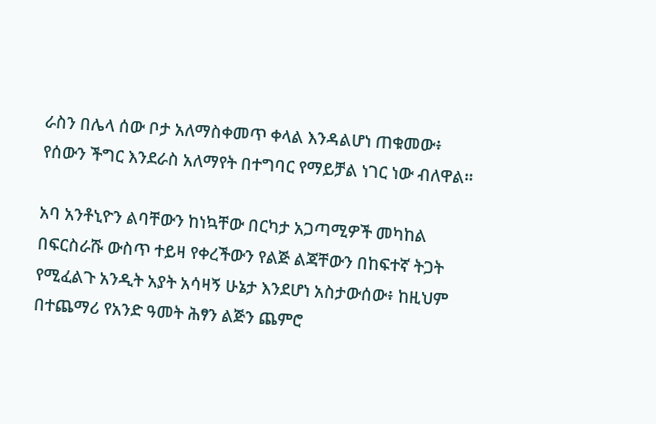ራስን በሌላ ሰው ቦታ አለማስቀመጥ ቀላል እንዳልሆነ ጠቁመው፥ የሰውን ችግር እንደራስ አለማየት በተግባር የማይቻል ነገር ነው ብለዋል።

አባ አንቶኒዮን ልባቸውን ከነኳቸው በርካታ አጋጣሚዎች መካከል በፍርስራሹ ውስጥ ተይዛ የቀረችውን የልጅ ልጃቸውን በከፍተኛ ትጋት የሚፈልጉ አንዲት አያት አሳዛኝ ሁኔታ እንደሆነ አስታውሰው፥ ከዚህም በተጨማሪ የአንድ ዓመት ሕፃን ልጅን ጨምሮ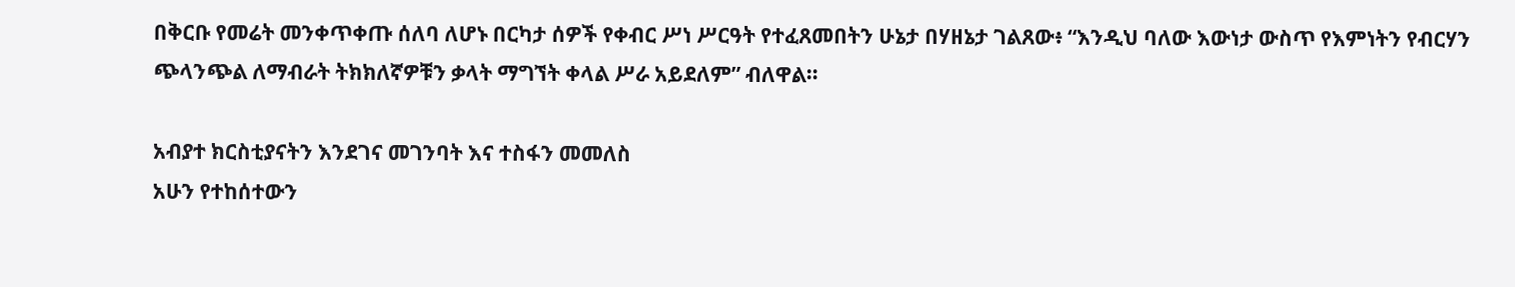በቅርቡ የመሬት መንቀጥቀጡ ሰለባ ለሆኑ በርካታ ሰዎች የቀብር ሥነ ሥርዓት የተፈጸመበትን ሁኔታ በሃዘኔታ ገልጸው፥ “እንዲህ ባለው እውነታ ውስጥ የእምነትን የብርሃን ጭላንጭል ለማብራት ትክክለኛዎቹን ቃላት ማግኘት ቀላል ሥራ አይደለም” ብለዋል።

አብያተ ክርስቲያናትን እንደገና መገንባት እና ተስፋን መመለስ
አሁን የተከሰተውን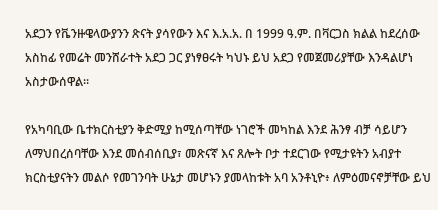አደጋን የቬንዙዌላውያንን ጽናት ያሳየውን እና እ.አ.አ. በ 1999 ዓ.ም. በቫርጋስ ክልል ከደረሰው አስከፊ የመሬት መንሸራተት አደጋ ጋር ያነፃፀሩት ካህኑ ይህ አደጋ የመጀመሪያቸው እንዳልሆነ አስታውሰዋል።

የአካባቢው ቤተክርስቲያን ቅድሚያ ከሚሰጣቸው ነገሮች መካከል እንደ ሕንፃ ብቻ ሳይሆን ለማህበረሰባቸው እንደ መሰብሰቢያ፣ መጽናኛ እና ጸሎት ቦታ ተደርገው የሚታዩትን አብያተ ክርስቲያናትን መልሶ የመገንባት ሁኔታ መሆኑን ያመላከቱት አባ አንቶኒዮ፥ ለምዕመናኖቻቸው ይህ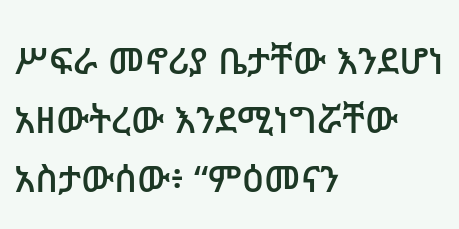ሥፍራ መኖሪያ ቤታቸው እንደሆነ አዘውትረው እንደሚነግሯቸው አስታውሰው፥ “ምዕመናን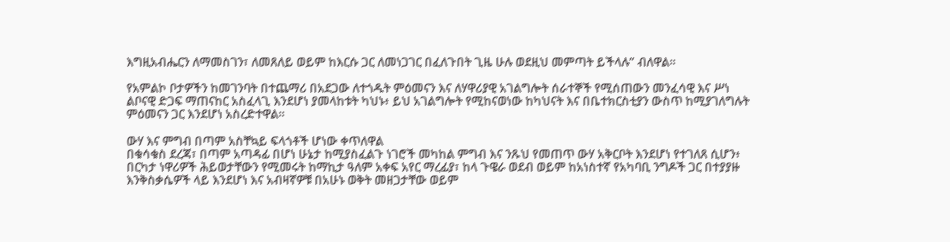እግዚአብሔርን ለማመስገን፣ ለመጸለይ ወይም ከእርሱ ጋር ለመነጋገር በፈለጉበት ጊዜ ሁሉ ወደዚህ መምጣት ይችላሉ” ብለዋል።

የአምልኮ ቦታዎችን ከመገንባት በተጨማሪ በአደጋው ለተጎዱት ምዕመናን እና ለሃዋሪያዊ አገልግሎት ሰራተኞች የሚሰጠውን መንፈሳዊ እና ሥነ ልቦናዊ ድጋፍ ማጠናከር አስፈላጊ እንደሆነ ያመላከቱት ካህኑ፥ ይህ አገልግሎት የሚከናወነው ከካህናት እና በቤተክርስቲያን ውስጥ ከሚያገለግሉት ምዕመናን ጋር እንደሆነ አስረድተዋል።

ውሃ እና ምግብ በጣም አስቸኳይ ፍላጎቶች ሆነው ቀጥለዋል
በቁሳቁስ ደረጃ፣ በጣም አጣዳፊ በሆነ ሁኔታ ከሚያስፈልጉ ነገሮች መካከል ምግብ እና ንጹህ የመጠጥ ውሃ አቅርቦት እንደሆነ የተገለጸ ሲሆን፥ በርካታ ነዋሪዎች ሕይወታቸውን የሚመሩት ከማኪታ ዓለም አቀፍ አየር ማረፊያ፣ ከላ ጉዌራ ወደብ ወይም ከአነስተኛ የአካባቢ ንግዶች ጋር በተያያዙ እንቅስቃሴዎች ላይ እንደሆነ እና አብዛኛዎቹ በአሁኑ ወቅት መዘጋታቸው ወይም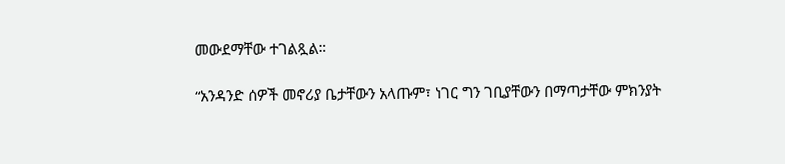መውደማቸው ተገልጿል።

“አንዳንድ ሰዎች መኖሪያ ቤታቸውን አላጡም፣ ነገር ግን ገቢያቸውን በማጣታቸው ምክንያት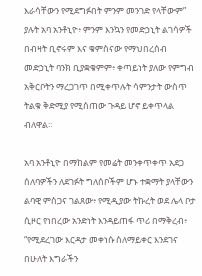እራሳቸውን የሚደግፉበት ምንም መንገድ የላቸውም” ያሉት አባ አንቶኒዮ፥ ምንም እንኳን የመድኃኒት ልገሳዎች በብዛት ቢኖሩም እና ቁምስናው የማህበረሰብ መድኃኒት ባንክ ቢያቋቁምም፥ ቀጣይነት ያለው የምግብ አቅርቦትን ማረጋገጥ በሚቀጥሉት ሳምንታት ውስጥ ትልቁ ቅድሚያ የሚሰጠው ጉዳይ ሆኖ ይቀጥላል ብለዋል።

አባ አንቶኒዮ በማከልም የመሬት መንቀጥቀጥ አደጋ ሰለባዎችን ለደገፉት ግለሰቦችም ሆኑ ተቋማት ያላቸውን ልባዊ ምስጋና ገልጸው፥ የሚዲያው ትኩረት ወደ ሌላ ቦታ ሲዞር የነበረው አንድነት እንዳይጠፋ ጥሪ በማቅረብ፥ “የሚደረገው እርዳታ መቀነሱ ስለማይቀር እንደገና በሁለት እግራችን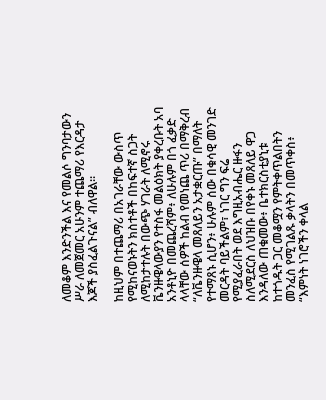ለመቆም እንድንችል እና የመልሶ ግንባታውን ሥራ ለመጀመር አሁንም ተጨማሪ የእርዳታ እጆች ያስፈልጉናል” ብለዋል።

ከዚህም በተጨማሪ በአገራቸው ውስጥ የሚከናወኑትን ክስተቶች በከፍተኛ ስጋት ለሚከታተሉት በውጭ ሃገራት ለሚኖሩ ቬንዙዌላውያን የተስፋ መልዕክት ያቀረቡት አባ አንቶኒዮ በመጨረሻም፥ ለሁሉም በጎ ፈቃድ ላላቸው ሰዎች ከልብ የመነጨ ጥሪ በማቅረብ “ለቬንዙዌላ መጸለይን አታቋርጡ” በማለት የተማጸኑ ሲሆን፥ ሁሉም ሰው በቁሳዊ መንገድ መርዳት ባይችልም፣ ነገር ግን ፍሬ የሚያፈራበት ወደ እግዚአብሔር ዙፋን ስለሚደርስ ለህዝቡ በየቀኑ መጸለይ ዋጋ እንዳለው ጠቁመው፥ ቤተክርስቲያኒቱ ከተጎዱት ጋር መቆሟን የምትቀጥልበትን መንፈስ የሚገልጹ ቃላትን በመጥቀስ፥ “እምነት ነገሮችን ቀላል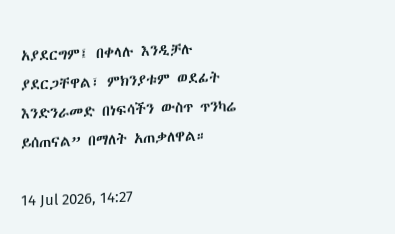አያደርግም፤ በቀላሉ እንዲቻሉ ያደርጋቸዋል፣ ምክንያቱም ወደፊት እንድንራመድ በነፍሳችን ውስጥ ጥንካሬ ይሰጠናል” በማለት አጠቃለዋል።

14 Jul 2026, 14:27